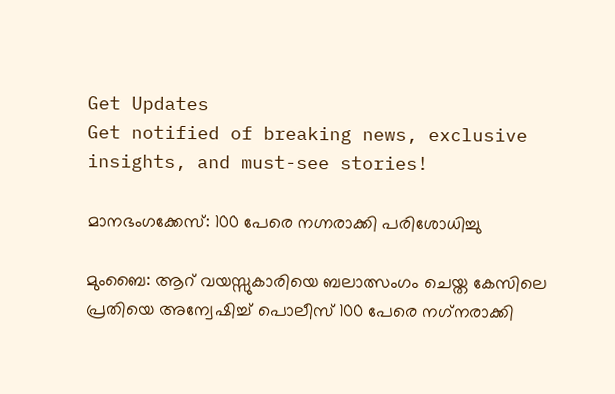Get Updates
Get notified of breaking news, exclusive insights, and must-see stories!

മാനഭംഗക്കേസ്: 100 പേരെ നഗ്നരാക്കി പരിശോധിച്ചു

മുംബൈ: ആറ് വയസ്സുകാരിയെ ബലാത്സംഗം ചെയ്ത കേസിലെ പ്രതിയെ അന്വേഷിച്ച് പൊലീസ് 100 പേരെ നഗ്‌നരാക്കി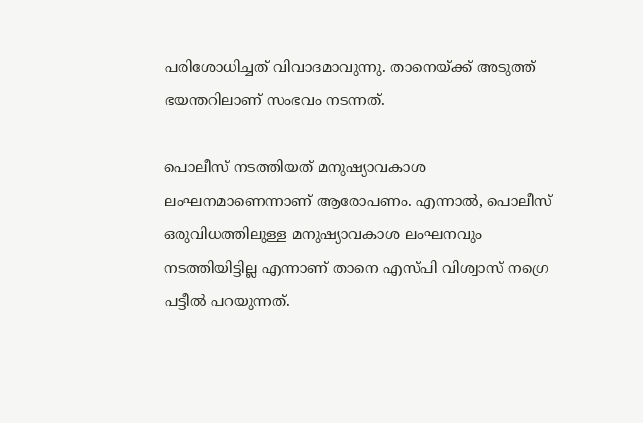പരിശോധിച്ചത് വിവാദമാവുന്നു. താനെയ്ക്ക് അടുത്ത് ഭയന്തറിലാണ് സംഭവം നടന്നത്.

പൊലീസ് നടത്തിയത് മനുഷ്യാവകാശ ലംഘനമാണെന്നാണ് ആരോപണം. എന്നാല്‍, പൊലീസ് ഒരുവിധത്തിലുള്ള മനുഷ്യാവകാശ ലംഘനവും നടത്തിയിട്ടില്ല എന്നാണ് താനെ എസ്പി വിശ്വാസ് നഗ്രെ പട്ടീല്‍ പറയുന്നത്.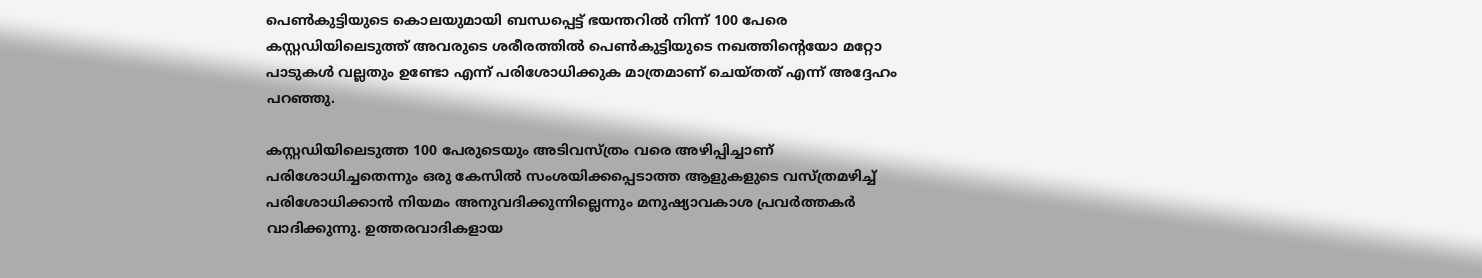പെണ്‍കുട്ടിയുടെ കൊലയുമായി ബന്ധപ്പെട്ട് ഭയന്തറില്‍ നിന്ന് 100 പേരെ കസ്റ്റഡിയിലെടുത്ത് അവരുടെ ശരീരത്തില്‍ പെണ്‍കുട്ടിയുടെ നഖത്തിന്റെയോ മറ്റോ പാടുകള്‍ വല്ലതും ഉണ്ടോ എന്ന് പരിശോധിക്കുക മാത്രമാണ് ചെയ്തത് എന്ന് അദ്ദേഹം പറഞ്ഞു.

കസ്റ്റഡിയിലെടുത്ത 100 പേരുടെയും അടിവസ്ത്രം വരെ അഴിപ്പിച്ചാണ് പരിശോധിച്ചതെന്നും ഒരു കേസില്‍ സംശയിക്കപ്പെടാത്ത ആളുകളുടെ വസ്ത്രമഴിച്ച് പരിശോധിക്കാന്‍ നിയമം അനുവദിക്കുന്നില്ലെന്നും മനുഷ്യാവകാശ പ്രവര്‍ത്തകര്‍ വാദിക്കുന്നു. ഉത്തരവാദികളായ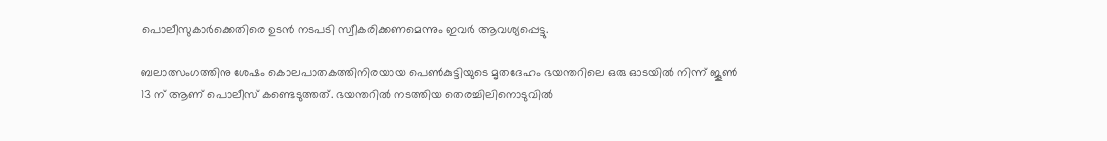പൊലീസുകാര്‍ക്കെതിരെ ഉടന്‍ നടപടി സ്വീകരിക്കണമെന്നും ഇവര്‍ ആവശ്യപ്പെട്ടു.

ബലാത്സംഗത്തിനു ശേഷം കൊലപാതകത്തിനിരയായ പെണ്‍കുട്ടിയുടെ മൃതദേഹം ഭയന്തറിലെ ഒരു ഓടയില്‍ നിന്ന് ജൂണ്‍ 13 ന് ആണ് പൊലീസ് കണ്ടെടുത്തത്. ഭയന്തറില്‍ നടത്തിയ തെരച്ചിലിനൊടുവില്‍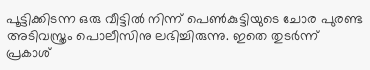പൂട്ടിക്കിടന്ന ഒരു വീട്ടില്‍ നിന്ന് പെണ്‍കുട്ടിയുടെ ചോര പുരണ്ട അടിവസ്ത്രം പൊലീസിനു ലഭിച്ചിരുന്നു. ഇതെ തുടര്‍ന്ന് പ്രകാശ്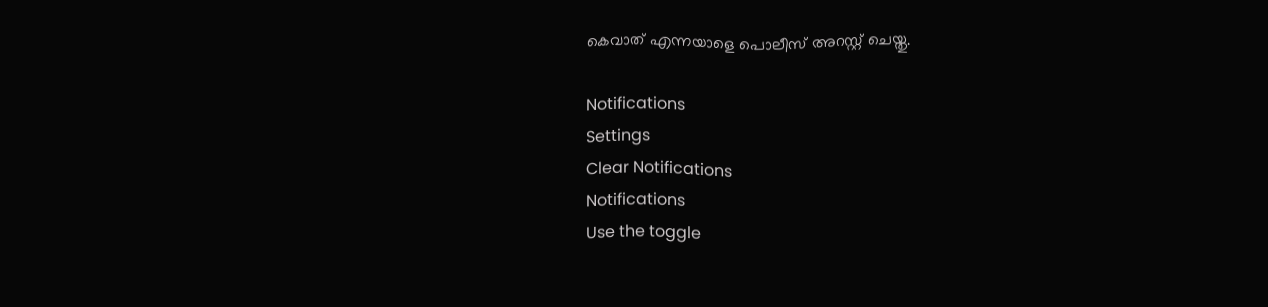കെവാത് എന്നയാളെ പൊലീസ് അറസ്റ്റ് ചെയ്തു.

Notifications
Settings
Clear Notifications
Notifications
Use the toggle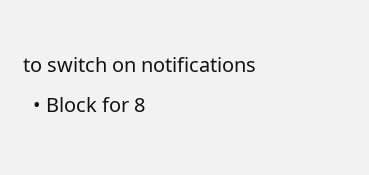to switch on notifications
  • Block for 8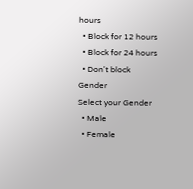hours
  • Block for 12 hours
  • Block for 24 hours
  • Don't block
Gender
Select your Gender
  • Male
  • Female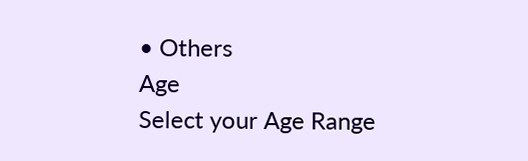• Others
Age
Select your Age Range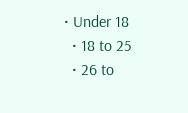• Under 18
  • 18 to 25
  • 26 to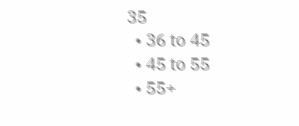35
  • 36 to 45
  • 45 to 55
  • 55+